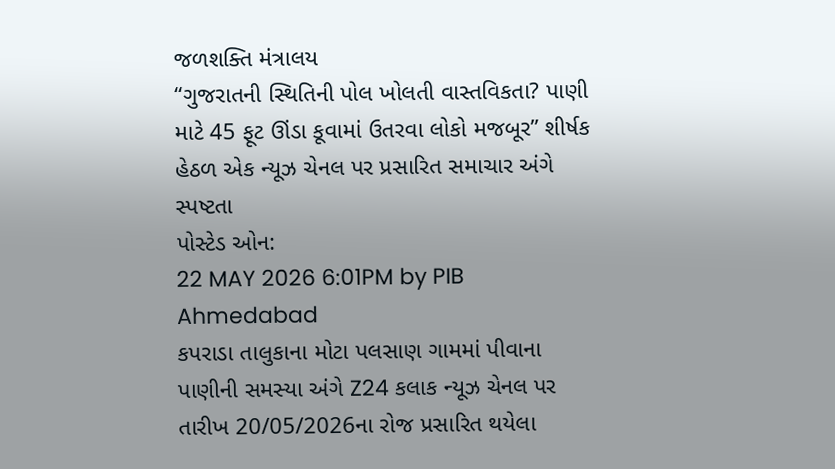જળશક્તિ મંત્રાલય
“ગુજરાતની સ્થિતિની પોલ ખોલતી વાસ્તવિકતા? પાણી માટે 45 ફૂટ ઊંડા કૂવામાં ઉતરવા લોકો મજબૂર” શીર્ષક હેઠળ એક ન્યૂઝ ચેનલ પર પ્રસારિત સમાચાર અંગે સ્પષ્ટતા
પોસ્ટેડ ઓન:
22 MAY 2026 6:01PM by PIB Ahmedabad
કપરાડા તાલુકાના મોટા પલસાણ ગામમાં પીવાના પાણીની સમસ્યા અંગે Z24 કલાક ન્યૂઝ ચેનલ પર તારીખ 20/05/2026ના રોજ પ્રસારિત થયેલા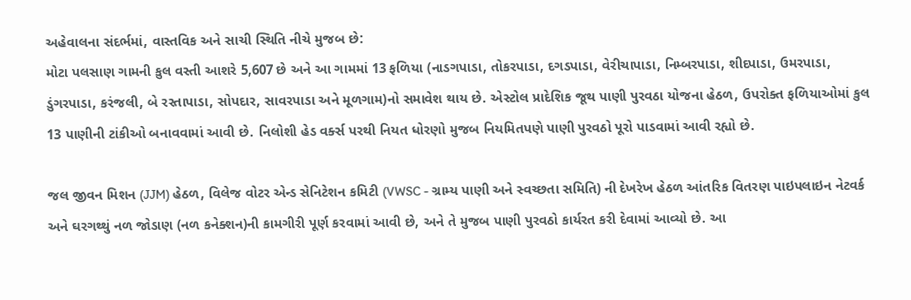અહેવાલના સંદર્ભમાં, વાસ્તવિક અને સાચી સ્થિતિ નીચે મુજબ છે:
મોટા પલસાણ ગામની કુલ વસ્તી આશરે 5,607 છે અને આ ગામમાં 13 ફળિયા (નાડગપાડા, તોકરપાડા, દગડપાડા, વેરીચાપાડા, નિમ્બરપાડા, શીદપાડા, ઉમરપાડા, ડુંગરપાડા, કરંજલી, બે રસ્તાપાડા, સોપદાર, સાવરપાડા અને મૂળગામ)નો સમાવેશ થાય છે. એસ્ટોલ પ્રાદેશિક જૂથ પાણી પુરવઠા યોજના હેઠળ, ઉપરોક્ત ફળિયાઓમાં કુલ 13 પાણીની ટાંકીઓ બનાવવામાં આવી છે. નિલોશી હેડ વર્ક્સ પરથી નિયત ધોરણો મુજબ નિયમિતપણે પાણી પુરવઠો પૂરો પાડવામાં આવી રહ્યો છે.

જલ જીવન મિશન (JJM) હેઠળ, વિલેજ વોટર એન્ડ સેનિટેશન કમિટી (VWSC - ગ્રામ્ય પાણી અને સ્વચ્છતા સમિતિ) ની દેખરેખ હેઠળ આંતરિક વિતરણ પાઇપલાઇન નેટવર્ક અને ઘરગથ્થું નળ જોડાણ (નળ કનેક્શન)ની કામગીરી પૂર્ણ કરવામાં આવી છે, અને તે મુજબ પાણી પુરવઠો કાર્યરત કરી દેવામાં આવ્યો છે. આ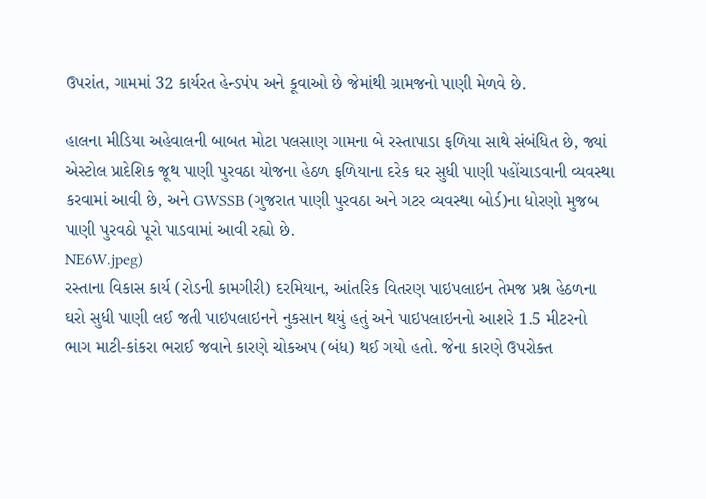ઉપરાંત, ગામમાં 32 કાર્યરત હેન્ડપંપ અને કૂવાઓ છે જેમાંથી ગ્રામજનો પાણી મેળવે છે.

હાલના મીડિયા અહેવાલની બાબત મોટા પલસાણ ગામના બે રસ્તાપાડા ફળિયા સાથે સંબંધિત છે, જ્યાં એસ્ટોલ પ્રાદેશિક જૂથ પાણી પુરવઠા યોજના હેઠળ ફળિયાના દરેક ઘર સુધી પાણી પહોંચાડવાની વ્યવસ્થા કરવામાં આવી છે, અને GWSSB (ગુજરાત પાણી પુરવઠા અને ગટર વ્યવસ્થા બોર્ડ)ના ધોરણો મુજબ પાણી પુરવઠો પૂરો પાડવામાં આવી રહ્યો છે.
NE6W.jpeg)
રસ્તાના વિકાસ કાર્ય (રોડની કામગીરી) દરમિયાન, આંતરિક વિતરણ પાઇપલાઇન તેમજ પ્રશ્ન હેઠળના ઘરો સુધી પાણી લઈ જતી પાઇપલાઇનને નુકસાન થયું હતું અને પાઇપલાઇનનો આશરે 1.5 મીટરનો ભાગ માટી-કાંકરા ભરાઈ જવાને કારણે ચોકઅપ (બંધ) થઈ ગયો હતો. જેના કારણે ઉપરોક્ત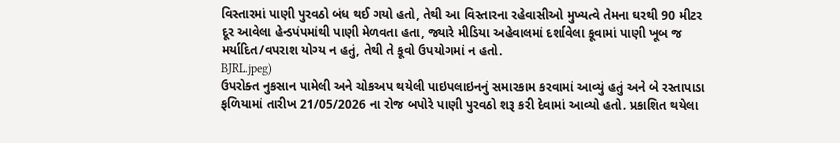વિસ્તારમાં પાણી પુરવઠો બંધ થઈ ગયો હતો, તેથી આ વિસ્તારના રહેવાસીઓ મુખ્યત્વે તેમના ઘરથી 90 મીટર દૂર આવેલા હેન્ડપંપમાંથી પાણી મેળવતા હતા, જ્યારે મીડિયા અહેવાલમાં દર્શાવેલા કૂવામાં પાણી ખૂબ જ મર્યાદિત/વપરાશ યોગ્ય ન હતું, તેથી તે કૂવો ઉપયોગમાં ન હતો.
BJRL.jpeg)
ઉપરોક્ત નુકસાન પામેલી અને ચોકઅપ થયેલી પાઇપલાઇનનું સમારકામ કરવામાં આવ્યું હતું અને બે રસ્તાપાડા ફળિયામાં તારીખ 21/05/2026 ના રોજ બપોરે પાણી પુરવઠો શરૂ કરી દેવામાં આવ્યો હતો. પ્રકાશિત થયેલા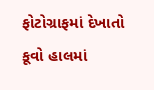ફોટોગ્રાફમાં દેખાતો કૂવો હાલમાં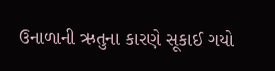ઉનાળાની ઋતુના કારણે સૂકાઈ ગયો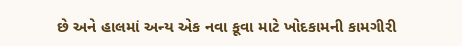છે અને હાલમાં અન્ય એક નવા કૂવા માટે ખોદકામની કામગીરી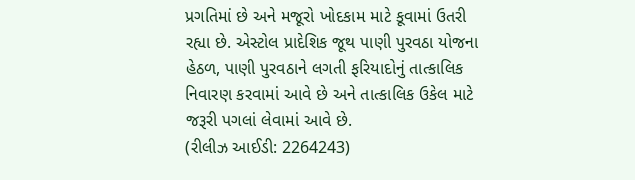પ્રગતિમાં છે અને મજૂરો ખોદકામ માટે કૂવામાં ઉતરી રહ્યા છે. એસ્ટોલ પ્રાદેશિક જૂથ પાણી પુરવઠા યોજના હેઠળ, પાણી પુરવઠાને લગતી ફરિયાદોનું તાત્કાલિક નિવારણ કરવામાં આવે છે અને તાત્કાલિક ઉકેલ માટે જરૂરી પગલાં લેવામાં આવે છે.
(રીલીઝ આઈડી: 2264243)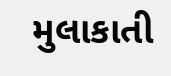મુલાકાતી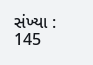સંખ્યા : 145